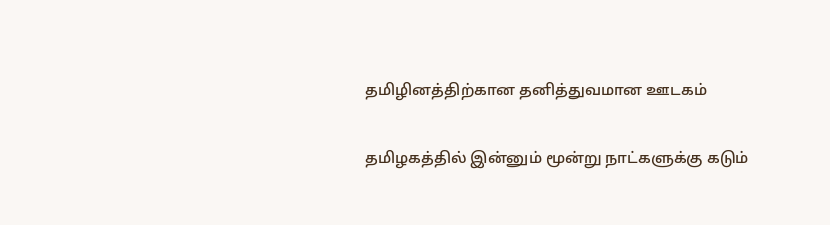தமிழினத்திற்கான தனித்துவமான ஊடகம்

தமிழகத்தில் இன்னும் மூன்று நாட்களுக்கு கடும்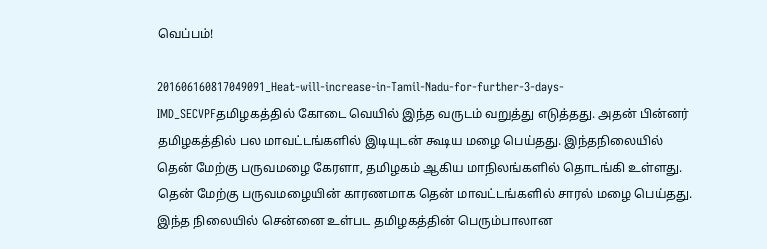வெப்பம்!

201606160817049091_Heat-will-increase-in-Tamil-Nadu-for-further-3-days-IMD_SECVPFதமிழகத்தில் கோடை வெயில் இந்த வருடம் வறுத்து எடுத்தது. அதன் பின்னர் தமிழகத்தில் பல மாவட்டங்களில் இடியுடன் கூடிய மழை பெய்தது. இந்தநிலையில் தென் மேற்கு பருவமழை கேரளா, தமிழகம் ஆகிய மாநிலங்களில் தொடங்கி உள்ளது. தென் மேற்கு பருவமழையின் காரணமாக தென் மாவட்டங்களில் சாரல் மழை பெய்தது. இந்த நிலையில் சென்னை உள்பட தமிழகத்தின் பெரும்பாலான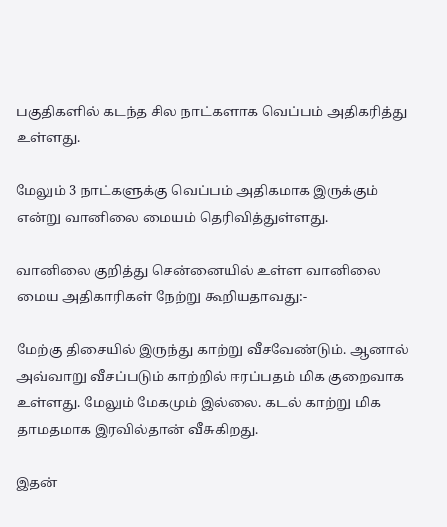பகுதிகளில் கடந்த சில நாட்களாக வெப்பம் அதிகரித்து உள்ளது.

மேலும் 3 நாட்களுக்கு வெப்பம் அதிகமாக இருக்கும் என்று வானிலை மையம் தெரிவித்துள்ளது.

வானிலை குறித்து சென்னையில் உள்ள வானிலை மைய அதிகாரிகள் நேற்று கூறியதாவது:-

மேற்கு திசையில் இருந்து காற்று வீசவேண்டும். ஆனால் அவ்வாறு வீசப்படும் காற்றில் ஈரப்பதம் மிக குறைவாக உள்ளது. மேலும் மேகமும் இல்லை. கடல் காற்று மிக தாமதமாக இரவில்தான் வீசுகிறது.

இதன்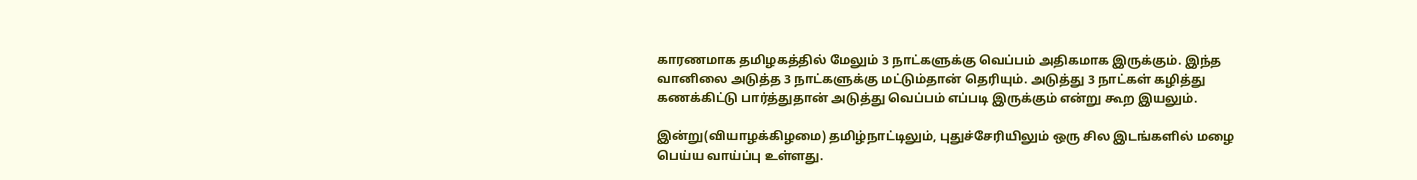காரணமாக தமிழகத்தில் மேலும் 3 நாட்களுக்கு வெப்பம் அதிகமாக இருக்கும். இந்த வானிலை அடுத்த 3 நாட்களுக்கு மட்டும்தான் தெரியும். அடுத்து 3 நாட்கள் கழித்து கணக்கிட்டு பார்த்துதான் அடுத்து வெப்பம் எப்படி இருக்கும் என்று கூற இயலும்.

இன்று(வியாழக்கிழமை) தமிழ்நாட்டிலும், புதுச்சேரியிலும் ஒரு சில இடங்களில் மழை பெய்ய வாய்ப்பு உள்ளது.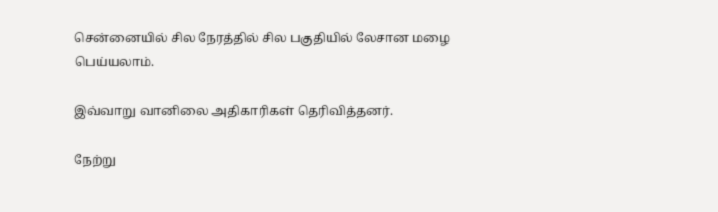சென்னையில் சில நேரத்தில் சில பகுதியில் லேசான மழை பெய்யலாம்.

இவ்வாறு வானிலை அதிகாரிகள் தெரிவித்தனர்.

நேற்று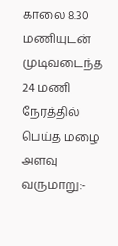காலை 8.30 மணியுடன் முடிவடைந்த 24 மணி நேரத்தில் பெய்த மழை அளவு வருமாறு:-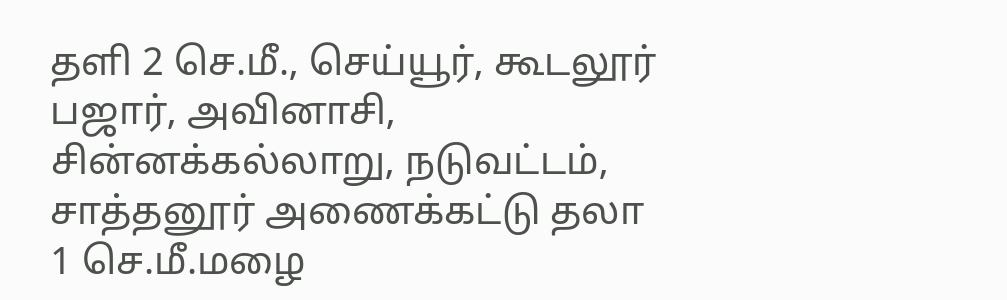தளி 2 செ.மீ., செய்யூர், கூடலூர் பஜார், அவினாசி, சின்னக்கல்லாறு, நடுவட்டம், சாத்தனூர் அணைக்கட்டு தலா 1 செ.மீ.மழை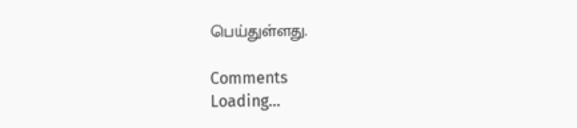பெய்துள்ளது.

Comments
Loading...